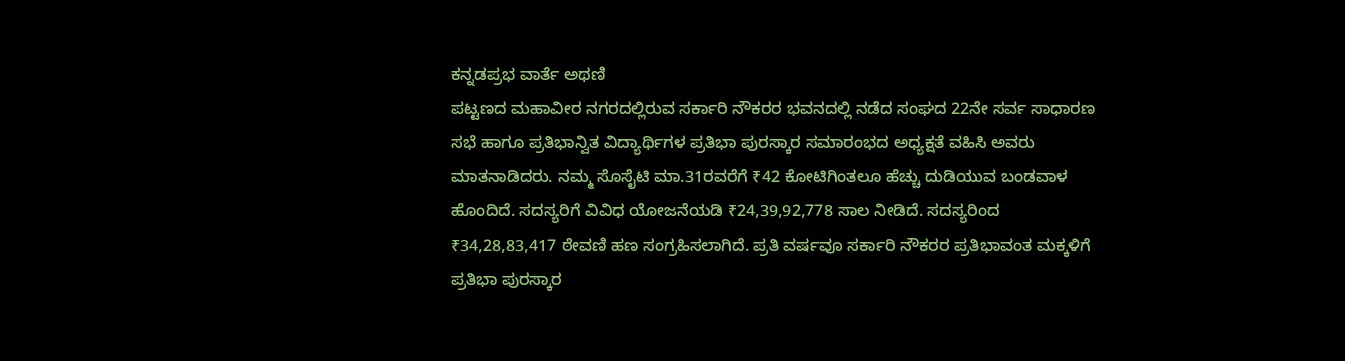ಕನ್ನಡಪ್ರಭ ವಾರ್ತೆ ಅಥಣಿ
ಪಟ್ಟಣದ ಮಹಾವೀರ ನಗರದಲ್ಲಿರುವ ಸರ್ಕಾರಿ ನೌಕರರ ಭವನದಲ್ಲಿ ನಡೆದ ಸಂಘದ 22ನೇ ಸರ್ವ ಸಾಧಾರಣ ಸಭೆ ಹಾಗೂ ಪ್ರತಿಭಾನ್ವಿತ ವಿದ್ಯಾರ್ಥಿಗಳ ಪ್ರತಿಭಾ ಪುರಸ್ಕಾರ ಸಮಾರಂಭದ ಅಧ್ಯಕ್ಷತೆ ವಹಿಸಿ ಅವರು ಮಾತನಾಡಿದರು. ನಮ್ಮ ಸೊಸೈಟಿ ಮಾ.31ರವರೆಗೆ ₹42 ಕೋಟಿಗಿಂತಲೂ ಹೆಚ್ಚು ದುಡಿಯುವ ಬಂಡವಾಳ ಹೊಂದಿದೆ. ಸದಸ್ಯರಿಗೆ ವಿವಿಧ ಯೋಜನೆಯಡಿ ₹24,39,92,778 ಸಾಲ ನೀಡಿದೆ. ಸದಸ್ಯರಿಂದ ₹34,28,83,417 ಠೇವಣಿ ಹಣ ಸಂಗ್ರಹಿಸಲಾಗಿದೆ. ಪ್ರತಿ ವರ್ಷವೂ ಸರ್ಕಾರಿ ನೌಕರರ ಪ್ರತಿಭಾವಂತ ಮಕ್ಕಳಿಗೆ ಪ್ರತಿಭಾ ಪುರಸ್ಕಾರ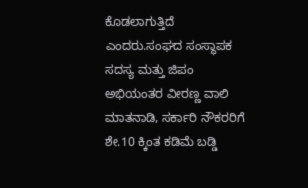ಕೊಡಲಾಗುತ್ತಿದೆ ಎಂದರು.ಸಂಘದ ಸಂಸ್ಥಾಪಕ ಸದಸ್ಯ ಮತ್ತು ಜಿಪಂ ಅಭಿಯಂತರ ವೀರಣ್ಣ ವಾಲಿ ಮಾತನಾಡಿ, ಸರ್ಕಾರಿ ನೌಕರರಿಗೆ ಶೇ.10 ಕ್ಕಿಂತ ಕಡಿಮೆ ಬಡ್ಡಿ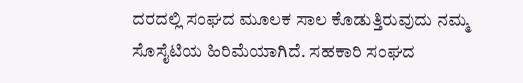ದರದಲ್ಲಿ ಸಂಘದ ಮೂಲಕ ಸಾಲ ಕೊಡುತ್ತಿರುವುದು ನಮ್ಮ ಸೊಸೈಟಿಯ ಹಿರಿಮೆಯಾಗಿದೆ. ಸಹಕಾರಿ ಸಂಘದ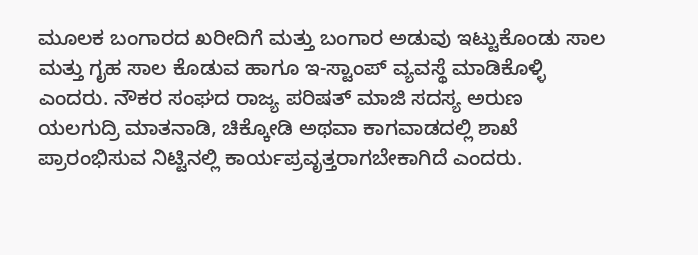ಮೂಲಕ ಬಂಗಾರದ ಖರೀದಿಗೆ ಮತ್ತು ಬಂಗಾರ ಅಡುವು ಇಟ್ಟುಕೊಂಡು ಸಾಲ ಮತ್ತು ಗೃಹ ಸಾಲ ಕೊಡುವ ಹಾಗೂ ಇ-ಸ್ಟಾಂಪ್ ವ್ಯವಸ್ಥೆ ಮಾಡಿಕೊಳ್ಳಿ ಎಂದರು. ನೌಕರ ಸಂಘದ ರಾಜ್ಯ ಪರಿಷತ್ ಮಾಜಿ ಸದಸ್ಯ ಅರುಣ ಯಲಗುದ್ರಿ ಮಾತನಾಡಿ, ಚಿಕ್ಕೋಡಿ ಅಥವಾ ಕಾಗವಾಡದಲ್ಲಿ ಶಾಖೆ ಪ್ರಾರಂಭಿಸುವ ನಿಟ್ಟಿನಲ್ಲಿ ಕಾರ್ಯಪ್ರವೃತ್ತರಾಗಬೇಕಾಗಿದೆ ಎಂದರು.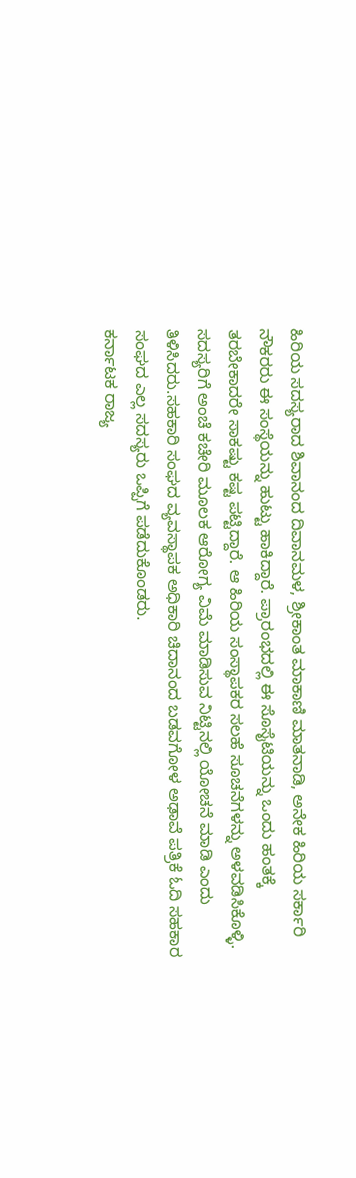ಹಿರಿಯ ಸದಸ್ಯರಾದ ಶಿವಾನಂದ ದಿವಾನಮಳ, ಶ್ರೀಕಾಂತ ಮಾಕಾಣಿ ಮಾತನಾಡಿ, ಅನೇಕ ಹಿರಿಯ ಸರ್ಕಾರಿ ನೌಕರರು ಈ ಸಂಸ್ಥೆಯನ್ನು ಹುಟ್ಟು ಹಾಕಿದ್ದಾರೆ. ಪ್ರಾರಂಭದಲ್ಲಿ ಈ ಸೊಸೈಟಿಯನ್ನು ಒಂದು ಹಂತಕ್ಕೆ ತರಬೇಕಾದರೇ ಸಾಕಷ್ಟು ಕಷ್ಟ ಪಟ್ಟಿದ್ದಾರೆ. ಆ ಹಿರಿಯ ಸಂಸ್ಥಾಪಕರ ಸಲಹೆ ಸೂಚನೆಗಳನ್ನು ಅಳವಡಿಸಿಕೊಳ್ಳಿ. ಸದಸ್ಯರಿಗೆ ಅಂಚೆ ಕಚೇರಿ ಮೂಲಕ ಆರೋಗ್ಯ ವಿಮೆ ಮಾಡಿಸುವ ನಿಟ್ಟಿನಲ್ಲಿ ಯೋಚನೆ ಮಾಡಿ ಎಂದು ತಿಳಿಸಿದರು.ಸಹಕಾರಿ ಸಂಘದ ವ್ಯವಸ್ಥಾಪಕ ಅಧಿಕಾರಿ ಚಿದಾನಂದ ಬಡವಗೋಳ ಅಢಾವೆ ಪತ್ರಿಕೆ ಓದಿ ಸಹಕಾರ ಸಂಘದ ಎಲ್ಲ ಸದಸ್ಯರು ಒಪ್ಪಿಗೆ ಪಡೆದುಕೊಂಡರು.
ಕರ್ನಾಟಕ ರಾಜ್ಯ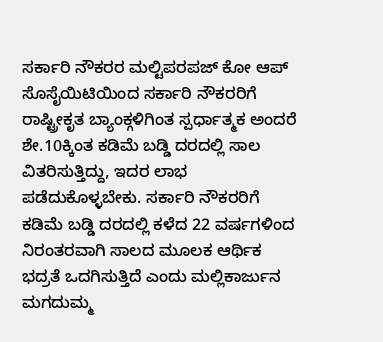ಸರ್ಕಾರಿ ನೌಕರರ ಮಲ್ಟಿಪರಪಜ್ ಕೋ ಆಪ್ ಸೊಸೈಯಿಟಿಯಿಂದ ಸರ್ಕಾರಿ ನೌಕರರಿಗೆ ರಾಷ್ಟ್ರೀಕೃತ ಬ್ಯಾಂಕ್ಗಳಿಗಿಂತ ಸ್ಪರ್ಧಾತ್ಮಕ ಅಂದರೆ ಶೇ.10ಕ್ಕಿಂತ ಕಡಿಮೆ ಬಡ್ಡಿ ದರದಲ್ಲಿ ಸಾಲ ವಿತರಿಸುತ್ತಿದ್ದು, ಇದರ ಲಾಭ ಪಡೆದುಕೊಳ್ಳಬೇಕು. ಸರ್ಕಾರಿ ನೌಕರರಿಗೆ ಕಡಿಮೆ ಬಡ್ಡಿ ದರದಲ್ಲಿ ಕಳೆದ 22 ವರ್ಷಗಳಿಂದ ನಿರಂತರವಾಗಿ ಸಾಲದ ಮೂಲಕ ಆರ್ಥಿಕ ಭದ್ರತೆ ಒದಗಿಸುತ್ತಿದೆ ಎಂದು ಮಲ್ಲಿಕಾರ್ಜುನ ಮಗದುಮ್ಮ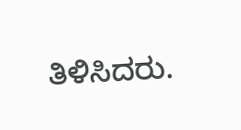ತಿಳಿಸಿದರು.